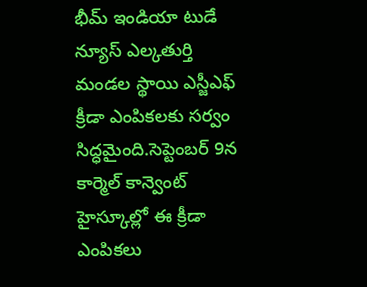భీమ్ ఇండియా టుడే న్యూస్ ఎల్కతుర్తి మండల స్థాయి ఎస్జీఎఫ్ క్రీడా ఎంపికలకు సర్వం సిద్ధమైంది.సెప్టెంబర్ 9న కార్మెల్ కాన్వెంట్ హైస్కూల్లో ఈ క్రీడా ఎంపికలు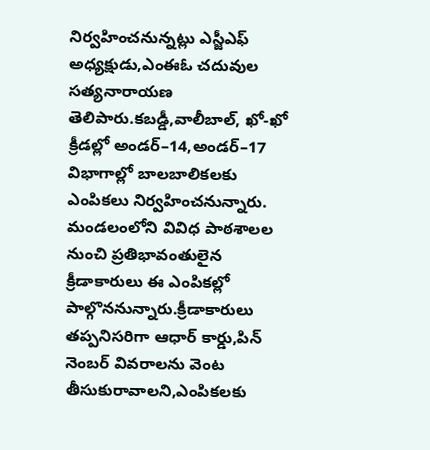నిర్వహించనున్నట్లు ఎస్జీఎఫ్ అధ్యక్షుడు,ఎంఈఓ చదువుల సత్యనారాయణ తెలిపారు.కబడ్డీ,వాలీబాల్, ఖో-ఖో క్రీడల్లో అండర్–14,అండర్–17 విభాగాల్లో బాలబాలికలకు ఎంపికలు నిర్వహించనున్నారు. మండలంలోని వివిధ పాఠశాలల నుంచి ప్రతిభావంతులైన క్రీడాకారులు ఈ ఎంపికల్లో పాల్గొననున్నారు.క్రీడాకారులు తప్పనిసరిగా ఆధార్ కార్డు,పిన్ నెంబర్ వివరాలను వెంట తీసుకురావాలని,ఎంపికలకు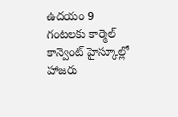ఉదయం 9 గంటలకు కార్మెల్ కాన్వెంట్ హైస్కూల్లో హాజరు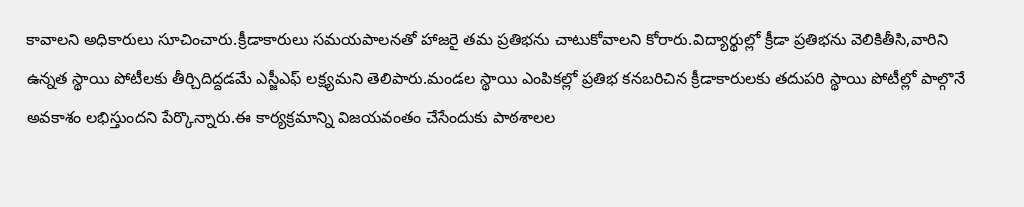కావాలని అధికారులు సూచించారు.క్రీడాకారులు సమయపాలనతో హాజరై తమ ప్రతిభను చాటుకోవాలని కోరారు.విద్యార్థుల్లో క్రీడా ప్రతిభను వెలికితీసి,వారిని ఉన్నత స్థాయి పోటీలకు తీర్చిదిద్దడమే ఎస్జీఎఫ్ లక్ష్యమని తెలిపారు.మండల స్థాయి ఎంపికల్లో ప్రతిభ కనబరిచిన క్రీడాకారులకు తదుపరి స్థాయి పోటీల్లో పాల్గొనే అవకాశం లభిస్తుందని పేర్కొన్నారు.ఈ కార్యక్రమాన్ని విజయవంతం చేసేందుకు పాఠశాలల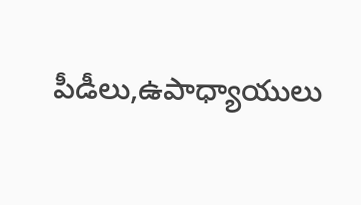పీడీలు,ఉపాధ్యాయులు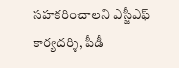సహకరించాలని ఎస్జీఎఫ్ కార్యదర్శి, పీడీ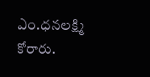ఎం.ధనలక్ష్మి కోరారు.